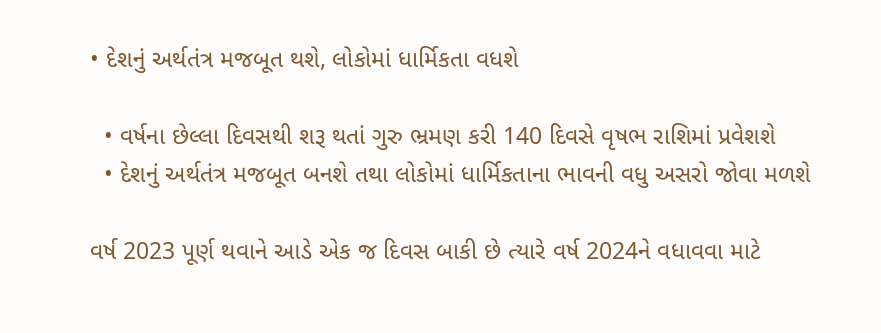• દેશનું અર્થતંત્ર મજબૂત થશે, લોકોમાં ધાર્મિકતા વધશે

  • વર્ષના છેલ્લા દિવસથી શરૂ થતાં ગુરુ ભ્રમણ કરી 140 દિવસે વૃષભ રાશિમાં પ્રવેશશે
  • દેશનું અર્થતંત્ર મજબૂત બનશે તથા લોકોમાં ધાર્મિકતાના ભાવની વધુ અસરો જોવા મળશે

વર્ષ 2023 પૂર્ણ થવાને આડે એક જ દિવસ બાકી છે ત્યારે વર્ષ 2024ને વધાવવા માટે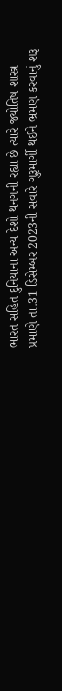ભારત સહિત દુનિયાના અન્ય દેશો થનગની રહ્યા છે ત્યારે જ્યોતિષ શાસ્ત્ર પ્રમાણે તા.31 ડિસેમ્બર 2023ની સવારે ગુરૂમાર્ગી થઈને ભ્રમણ કરવાનું શરૂ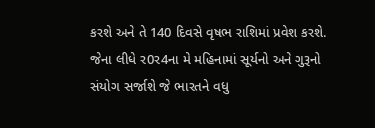કરશે અને તે 140 દિવસે વૃષભ રાશિમાં પ્રવેશ કરશે. જેના લીધે ર0ર4ના મે મહિનામાં સૂર્યનો અને ગુરૂનો સંયોગ સર્જાશે જે ભારતને વધુ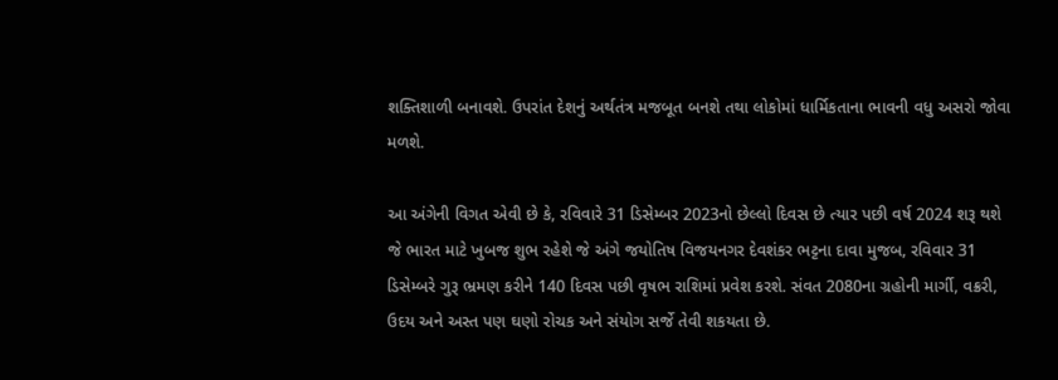શક્તિશાળી બનાવશે. ઉપરાંત દેશનું અર્થતંત્ર મજબૂત બનશે તથા લોકોમાં ધાર્મિકતાના ભાવની વધુ અસરો જોવા મળશે.

આ અંગેની વિગત એવી છે કે, રવિવારે 31 ડિસેમ્બર 2023નો છેલ્લો દિવસ છે ત્યાર પછી વર્ષ 2024 શરૂ થશે જે ભારત માટે ખુબજ શુભ રહેશે જે અંગે જયોતિષ વિજયનગર દેવશંકર ભટ્ટના દાવા મુજબ, રવિવાર 31 ડિસેમ્બરે ગુરૂ ભ્રમણ કરીને 140 દિવસ પછી વૃષભ રાશિમાં પ્રવેશ કરશે. સંવત 2080ના ગ્રહોની માર્ગી, વક્રરી, ઉદય અને અસ્ત પણ ઘણો રોચક અને સંયોગ સર્જે તેવી શકયતા છે.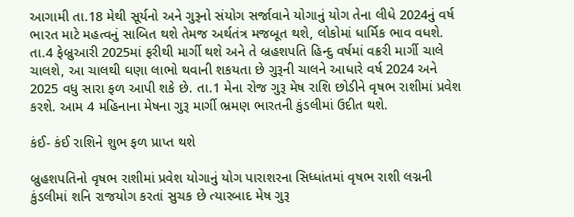આગામી તા.18 મેથી સૂર્યનો અને ગુરૂનો સંયોગ સર્જાવાને યોગાનું યોગ તેના લીધે 2024નું વર્ષ ભારત માટે મહત્વનું સાબિત થશે તેમજ અર્થતંત્ર મજબૂત થશે, લોકોમાં ધાર્મિક ભાવ વધશે. તા.4 ફેબ્રુઆરી 2025માં ફરીથી માર્ગી થશે અને તે બ્રહશપતિ હિન્દુ વર્ષમાં વક્રરી માર્ગી ચાલે ચાલશે, આ ચાલથી ઘણા લાભો થવાની શકયતા છે ગુરૂની ચાલને આધારે વર્ષ 2024 અને 2025 વધુ સારા ફળ આપી શકે છે. તા.1 મેના રોજ ગુરૂ મેષ રાશિ છોડીને વૃષભ રાશીમાં પ્રવેશ કરશે. આમ 4 મહિનાના મેષના ગુરૂ માર્ગી ભ્રમણ ભારતની કુંડલીમાં ઉદીત થશે.

કંઈ- કંઈ રાશિને શુભ ફળ પ્રાપ્ત થશે

બ્રુહશપતિનો વૃષભ રાશીમાં પ્રવેશ યોગાનું યોગ પારાશરના સિધ્ધાંતમાં વૃષભ રાશી લગ્નની કુંડલીમાં શનિ રાજયોગ કરતાં સુચક છે ત્યારબાદ મેષ ગુરૂ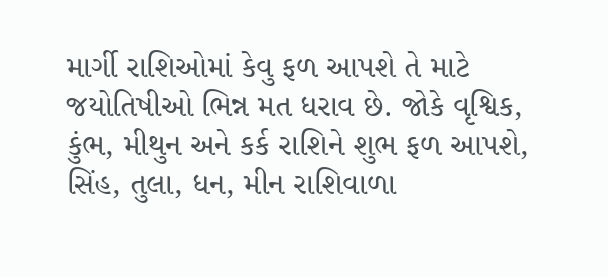માર્ગી રાશિઓમાં કેવુ ફળ આપશે તે માટે જયોતિષીઓ ભિન્ન મત ધરાવ છે. જોકે વૃશ્વિક, કુંભ, મીથુન અને કર્ક રાશિને શુભ ફળ આપશે, સિંહ, તુલા, ધન, મીન રાશિવાળા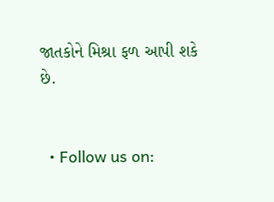જાતકોને મિશ્રા ફળ આપી શકે છે.


  • Follow us on: